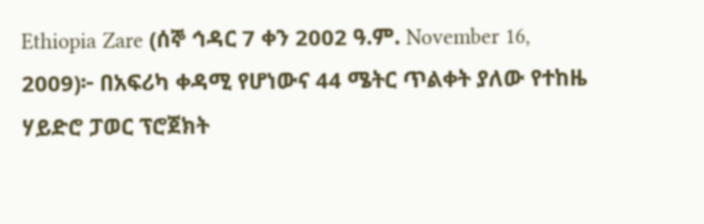Ethiopia Zare (ሰኞ ኅዳር 7 ቀን 2002 ዓ.ም. November 16, 2009)፦ በአፍሪካ ቀዳሚ የሆነውና 44 ሜትር ጥልቀት ያለው የተከዜ ሃይድሮ ፓወር ፕሮጀክት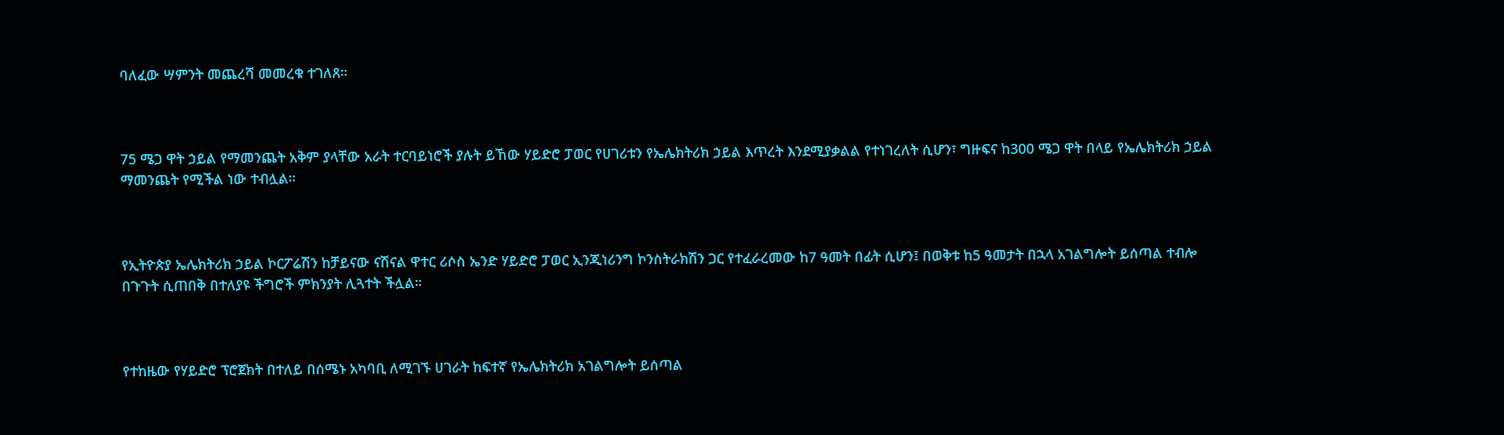ባለፈው ሣምንት መጨረሻ መመረቁ ተገለጸ።



75 ሜጋ ዋት ኃይል የማመንጨት አቅም ያላቸው አራት ተርባይነሮች ያሉት ይኸው ሃይድሮ ፓወር የሀገሪቱን የኤሌክትሪክ ኃይል እጥረት እንደሚያቃልል የተነገረለት ሲሆን፣ ግዙፍና ከ300 ሜጋ ዋት በላይ የኤሌክትሪክ ኃይል ማመንጨት የሚችል ነው ተብሏል።



የኢትዮጵያ ኤሌክትሪክ ኃይል ኮርፖሬሽን ከቻይናው ናሽናል ዋተር ሪሶስ ኤንድ ሃይድሮ ፓወር ኢንጂነሪንግ ኮንስትራክሽን ጋር የተፈራረመው ከ7 ዓመት በፊት ሲሆን፤ በወቅቱ ከ5 ዓመታት በኋላ አገልግሎት ይሰጣል ተብሎ በጉጉት ሲጠበቅ በተለያዩ ችግሮች ምክንያት ሊጓተት ችሏል።



የተከዜው የሃይድሮ ፕሮጀክት በተለይ በሰሜኑ አካባቢ ለሚገኙ ሀገራት ከፍተኛ የኤሌክትሪክ አገልግሎት ይሰጣል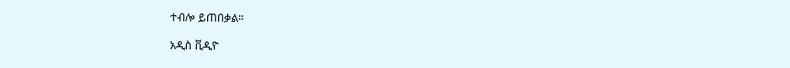ተብሎ ይጠበቃል።

አዲስ ቪዲዮ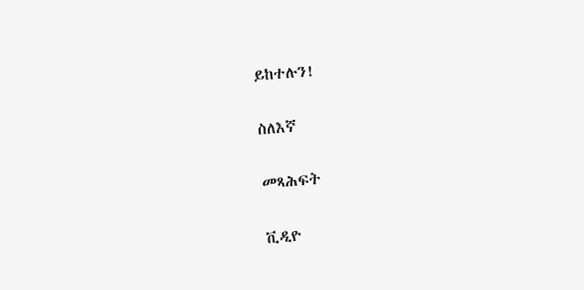ይከተሉን!

ስለእኛ

መጻሕፍት

ቪዲዮ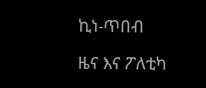ኪነ-ጥበብ

ዜና እና ፖለቲካ